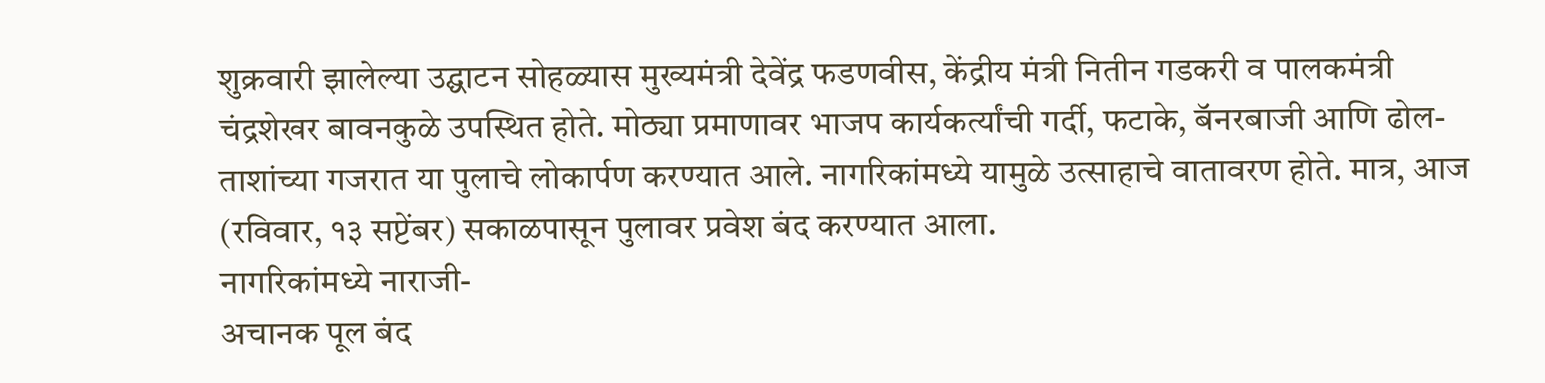शुक्रवारी झालेल्या उद्घाटन सोहळ्यास मुख्यमंत्री देवेंद्र फडणवीस, केंद्रीय मंत्री नितीन गडकरी व पालकमंत्री चंद्रशेखर बावनकुळे उपस्थित होते. मोठ्या प्रमाणावर भाजप कार्यकर्त्यांची गर्दी, फटाके, बॅनरबाजी आणि ढोल-ताशांच्या गजरात या पुलाचे लोकार्पण करण्यात आले. नागरिकांमध्ये यामुळे उत्साहाचे वातावरण होते. मात्र, आज (रविवार, १३ सप्टेंबर) सकाळपासून पुलावर प्रवेश बंद करण्यात आला.
नागरिकांमध्ये नाराजी-
अचानक पूल बंद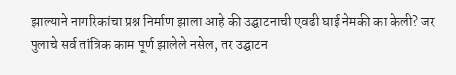झाल्याने नागरिकांचा प्रश्न निर्माण झाला आहे की उद्घाटनाची एवढी घाई नेमकी का केली? जर पुलाचे सर्व तांत्रिक काम पूर्ण झालेले नसेल, तर उद्घाटन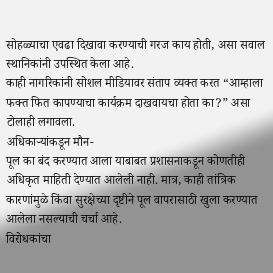सोहळ्याचा एवढा दिखावा करण्याची गरज काय होती, असा सवाल स्थानिकांनी उपस्थित केला आहे.
काही नागरिकांनी सोशल मीडियावर संताप व्यक्त करत “आम्हाला फक्त फित कापण्याचा कार्यक्रम दाखवायचा होता का?” असा टोलाही लगावला.
अधिकाऱ्यांकडून मौन-
पूल का बंद करण्यात आला याबाबत प्रशासनाकडून कोणतीही अधिकृत माहिती देण्यात आलेली नाही. मात्र, काही तांत्रिक कारणांमुळे किंवा सुरक्षेच्या दृष्टीने पूल वापरासाठी खुला करण्यात आलेला नसल्याची चर्चा आहे.
विरोधकांचा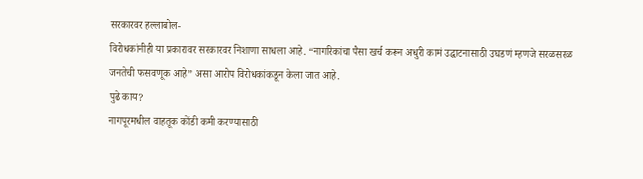सरकारवर हल्लाबोल-
विरोधकांनीही या प्रकारावर सरकारवर निशाणा साधला आहे. “नागरिकांचा पैसा खर्च करून अधुरी कामं उद्घाटनासाठी उघडणं म्हणजे सरळसरळ जनतेची फसवणूक आहे” असा आरोप विरोधकांकडून केला जात आहे.
पुढे काय?
नागपूरमधील वाहतूक कोंडी कमी करण्यासाठी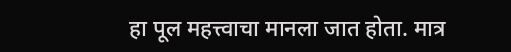हा पूल महत्त्वाचा मानला जात होता. मात्र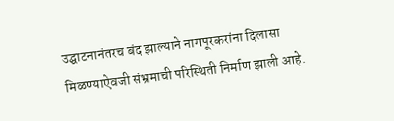उद्घाटनानंतरच बंद झाल्याने नागपूरकरांना दिलासा मिळण्याऐवजी संभ्रमाची परिस्थिती निर्माण झाली आहे.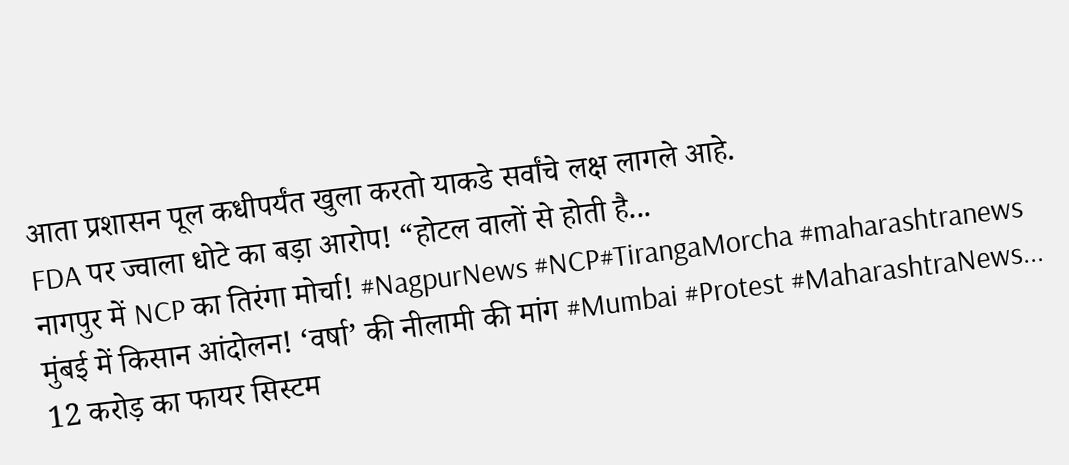आता प्रशासन पूल कधीपर्यंत खुला करतो याकडे सर्वांचे लक्ष लागले आहे.
FDA पर ज्वाला धोटे का बड़ा आरोप! “होटल वालों से होती है...
नागपुर में NCP का तिरंगा मोर्चा! #NagpurNews #NCP#TirangaMorcha #maharashtranews
मुंबई में किसान आंदोलन! ‘वर्षा’ की नीलामी की मांग #Mumbai #Protest #MaharashtraNews...
12 करोड़ का फायर सिस्टम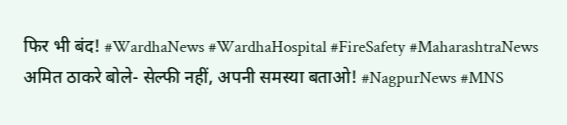फिर भी बंद! #WardhaNews #WardhaHospital #FireSafety #MaharashtraNews
अमित ठाकरे बोले- सेल्फी नहीं, अपनी समस्या बताओ! #NagpurNews #MNS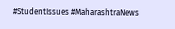#StudentIssues #MaharashtraNews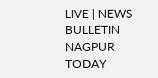LIVE | NEWS BULLETIN NAGPUR TODAY